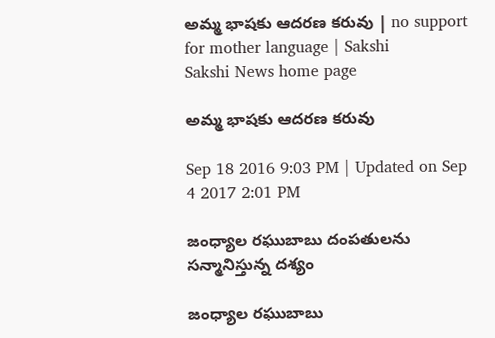అమ్మ భాషకు ఆదరణ కరువు | no support for mother language | Sakshi
Sakshi News home page

అమ్మ భాషకు ఆదరణ కరువు

Sep 18 2016 9:03 PM | Updated on Sep 4 2017 2:01 PM

జంధ్యాల రఘుబాబు దంపతులను సన్మానిస్తున్న దశ్యం

జంధ్యాల రఘుబాబు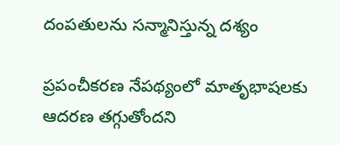దంపతులను సన్మానిస్తున్న దశ్యం

ప్రపంచీకరణ నేపథ్యంలో మాతృభాషలకు ఆదరణ తగ్గుతోందని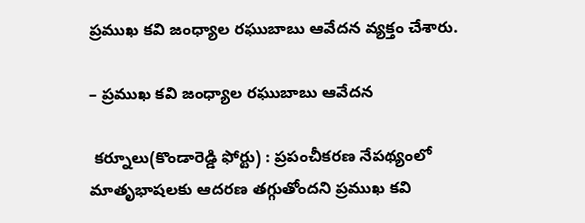ప్రముఖ కవి జంధ్యాల రఘుబాబు ఆవేదన వ్యక్తం చేశారు.

– ప్రముఖ కవి జంధ్యాల రఘుబాబు ఆవేదన

 కర్నూలు(కొండారెడ్డి ఫోర్టు) : ప్రపంచీకరణ నేపథ్యంలో మాతృభాషలకు ఆదరణ తగ్గుతోందని ప్రముఖ కవి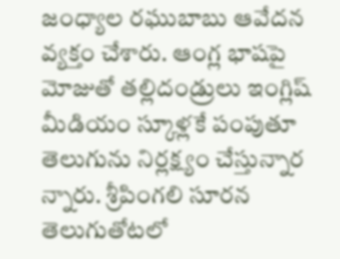జంధ్యాల రఘుబాబు ఆవేదన వ్యక్తం చేశారు. ఆంగ్ల భాషపై మోజుతో తల్లిదండ్రులు ఇంగ్లిష్‌ మీడియం స్కూళ్లకే పంపుతూ తెలుగును నిర్లక్ష్యం చేస్తున్నార న్నారు. శ్రీపింగలి సూరన తెలుగుతోటలో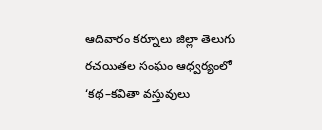ఆదివారం కర్నూలు జిల్లా తెలుగు రచయితల సంఘం ఆధ్వర్యంలో ‘కథ–కవితా వస్తువులు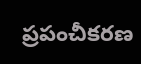ప్రపంచీకరణ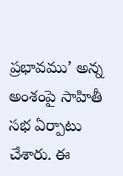ప్రభావము’ అన్న అంశంపై సాహితీ సభ ఏర్పాటు చేశారు. ఈ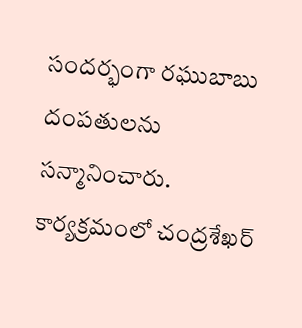సందర్భంగా రఘుబాబు దంపతులను సన్మానించారు. కార్యక్రమంలో చంద్రశేఖర్‌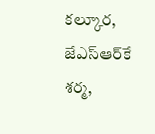కల్కూర, జేఎస్‌ఆర్‌కే శర్మ,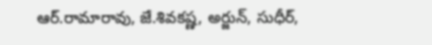ఆర్‌.రామారావు, జే.శివకష్ణ, అర్జున్, సుధీర్,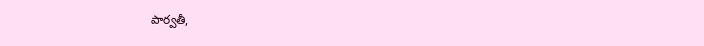పార్వతీ,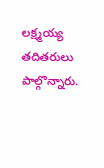లక్ష్మయ్య తదితరులు పాల్గొన్నారు.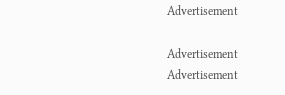Advertisement

Advertisement
Advertisement